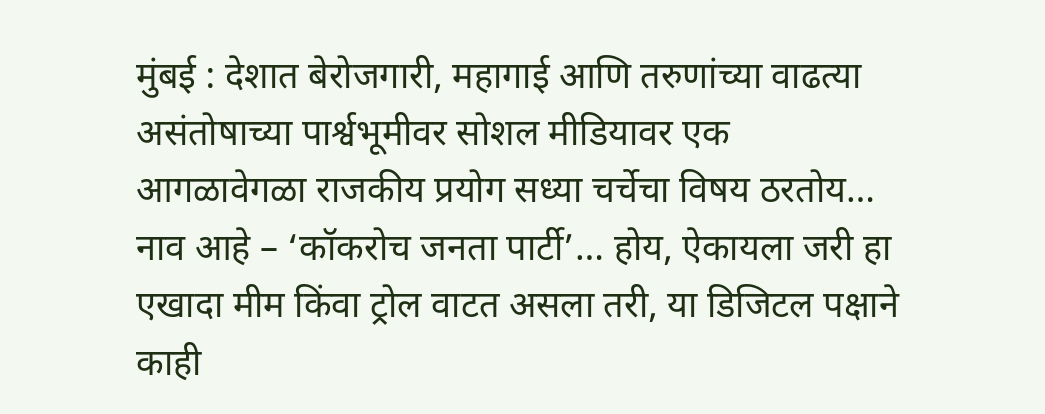मुंबई : देशात बेरोजगारी, महागाई आणि तरुणांच्या वाढत्या असंतोषाच्या पार्श्वभूमीवर सोशल मीडियावर एक आगळावेगळा राजकीय प्रयोग सध्या चर्चेचा विषय ठरतोय… नाव आहे – ‘कॉकरोच जनता पार्टी’… होय, ऐकायला जरी हा एखादा मीम किंवा ट्रोल वाटत असला तरी, या डिजिटल पक्षाने काही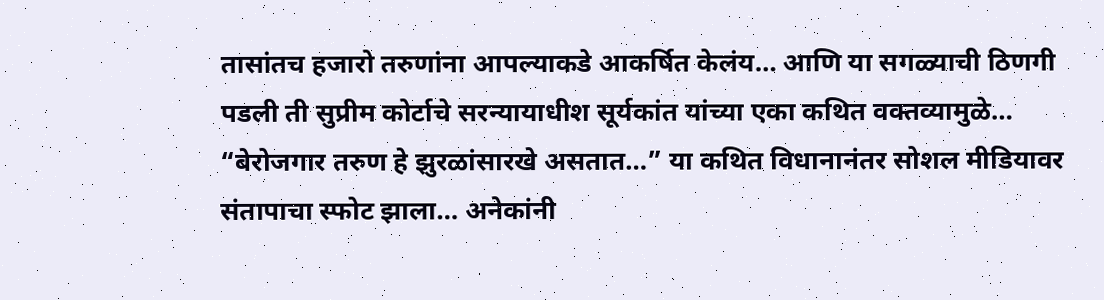तासांतच हजारो तरुणांना आपल्याकडे आकर्षित केलंय… आणि या सगळ्याची ठिणगी पडली ती सुप्रीम कोर्टाचे सरन्यायाधीश सूर्यकांत यांच्या एका कथित वक्तव्यामुळे…
“बेरोजगार तरुण हे झुरळांसारखे असतात…” या कथित विधानानंतर सोशल मीडियावर संतापाचा स्फोट झाला… अनेकांनी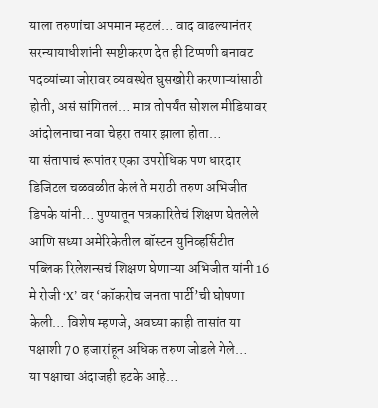याला तरुणांचा अपमान म्हटलं… वाद वाढल्यानंतर सरन्यायाधीशांनी स्पष्टीकरण देत ही टिप्पणी बनावट पदव्यांच्या जोरावर व्यवस्थेत घुसखोरी करणाऱ्यांसाठी होती, असं सांगितलं… मात्र तोपर्यंत सोशल मीडियावर आंदोलनाचा नवा चेहरा तयार झाला होता…
या संतापाचं रूपांतर एका उपरोधिक पण धारदार डिजिटल चळवळीत केलं ते मराठी तरुण अभिजीत डिपके यांनी… पुण्यातून पत्रकारितेचं शिक्षण घेतलेले आणि सध्या अमेरिकेतील बॉस्टन युनिव्हर्सिटीत पब्लिक रिलेशन्सचं शिक्षण घेणाऱ्या अभिजीत यांनी 16 मे रोजी ‘X’ वर ‘कॉकरोच जनता पार्टी’ची घोषणा केली… विशेष म्हणजे, अवघ्या काही तासांत या पक्षाशी 70 हजारांहून अधिक तरुण जोडले गेले…
या पक्षाचा अंदाजही हटके आहे…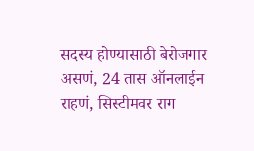सदस्य होण्यासाठी बेरोजगार असणं, 24 तास ऑनलाईन राहणं, सिस्टीमवर राग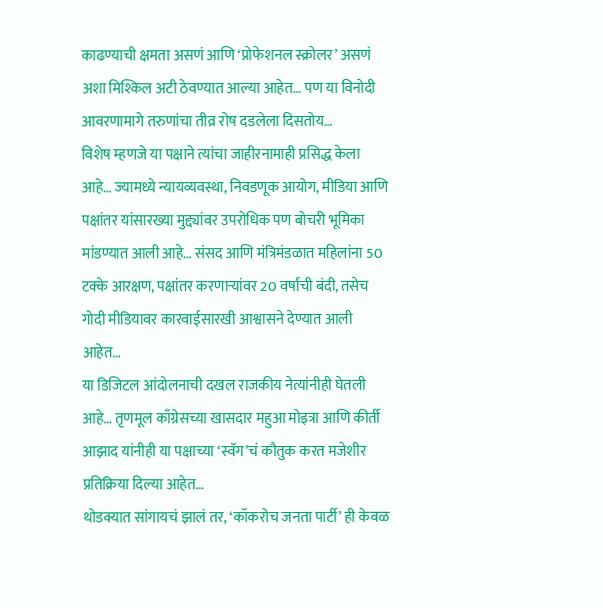काढण्याची क्षमता असणं आणि ‘प्रोफेशनल स्क्रोलर’ असणं अशा मिश्किल अटी ठेवण्यात आल्या आहेत… पण या विनोदी आवरणामागे तरुणांचा तीव्र रोष दडलेला दिसतोय…
विशेष म्हणजे या पक्षाने त्यांचा जाहीरनामाही प्रसिद्ध केला आहे… ज्यामध्ये न्यायव्यवस्था, निवडणूक आयोग, मीडिया आणि पक्षांतर यांसारख्या मुद्द्यांवर उपरोधिक पण बोचरी भूमिका मांडण्यात आली आहे… संसद आणि मंत्रिमंडळात महिलांना 50 टक्के आरक्षण, पक्षांतर करणाऱ्यांवर 20 वर्षांची बंदी, तसेच गोदी मीडियावर कारवाईसारखी आश्वासने देण्यात आली आहेत…
या डिजिटल आंदोलनाची दखल राजकीय नेत्यांनीही घेतली आहे… तृणमूल काँग्रेसच्या खासदार महुआ मोइत्रा आणि कीर्ती आझाद यांनीही या पक्षाच्या ‘स्वॅग’चं कौतुक करत मजेशीर प्रतिक्रिया दिल्या आहेत…
थोडक्यात सांगायचं झालं तर, ‘कॉकरोच जनता पार्टी’ ही केवळ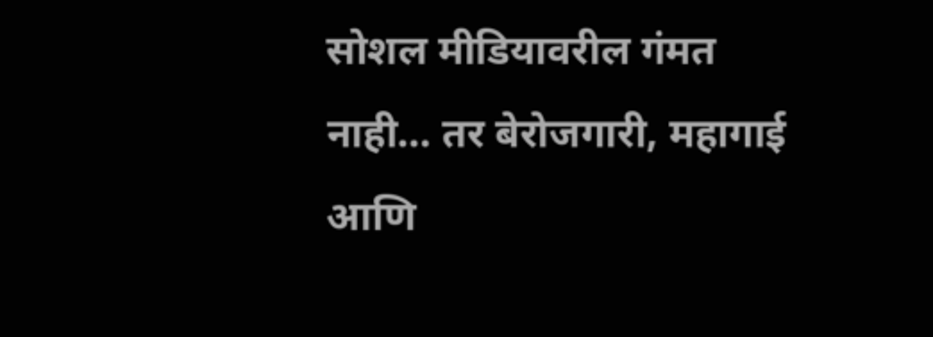सोशल मीडियावरील गंमत नाही… तर बेरोजगारी, महागाई आणि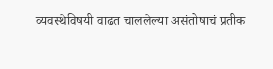व्यवस्थेविषयी वाढत चाललेल्या असंतोषाचं प्रतीक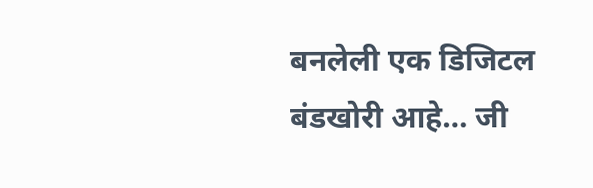बनलेली एक डिजिटल बंडखोरी आहे… जी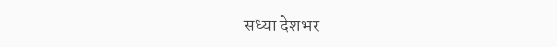सध्या देशभर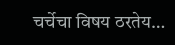चर्चेचा विषय ठरतेय…